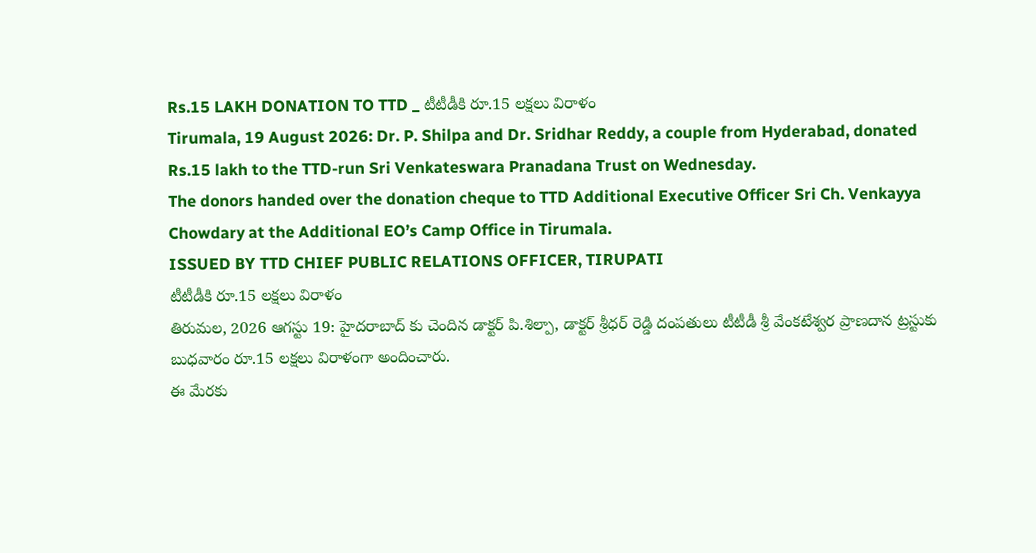Rs.15 LAKH DONATION TO TTD _ టీటీడీకి రూ.15 లక్షలు విరాళం
Tirumala, 19 August 2026: Dr. P. Shilpa and Dr. Sridhar Reddy, a couple from Hyderabad, donated Rs.15 lakh to the TTD-run Sri Venkateswara Pranadana Trust on Wednesday.
The donors handed over the donation cheque to TTD Additional Executive Officer Sri Ch. Venkayya Chowdary at the Additional EO’s Camp Office in Tirumala.
ISSUED BY TTD CHIEF PUBLIC RELATIONS OFFICER, TIRUPATI
టీటీడీకి రూ.15 లక్షలు విరాళం
తిరుమల, 2026 ఆగస్టు 19: హైదరాబాద్ కు చెందిన డాక్టర్ పి.శిల్పా, డాక్టర్ శ్రీధర్ రెడ్డి దంపతులు టీటీడీ శ్రీ వేంకటేశ్వర ప్రాణదాన ట్రస్టుకు బుధవారం రూ.15 లక్షలు విరాళంగా అందించారు.
ఈ మేరకు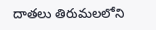దాతలు తిరుమలలోని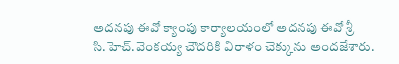అదనపు ఈవో క్యాంపు కార్యాలయంలో అదనపు ఈవో శ్రీ సి.హెచ్.వెంకయ్య చౌదరికి విరాళం చెక్కును అందజేశారు.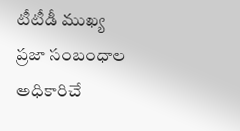టీటీడీ ముఖ్య ప్రజా సంబంధాల అధికారిచే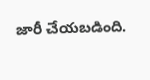జారీ చేయబడింది.